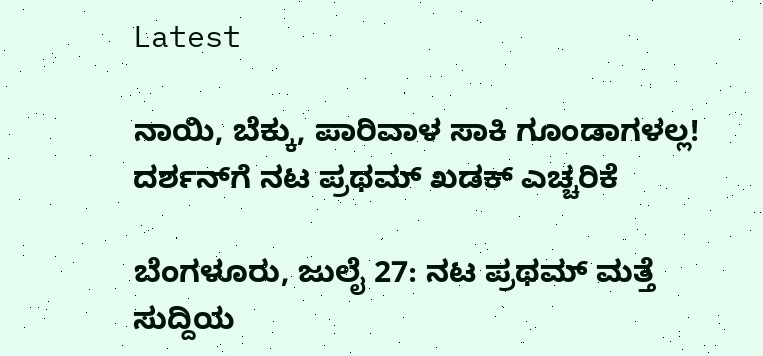Latest

ನಾಯಿ, ಬೆಕ್ಕು, ಪಾರಿವಾಳ ಸಾಕಿ ಗೂಂಡಾಗಳಲ್ಲ! ದರ್ಶನ್‌ಗೆ ನಟ ಪ್ರಥಮ್ ಖಡಕ್ ಎಚ್ಚರಿಕೆ

ಬೆಂಗಳೂರು, ಜುಲೈ 27: ನಟ ಪ್ರಥಮ್ ಮತ್ತೆ ಸುದ್ದಿಯ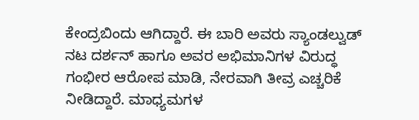ಕೇಂದ್ರಬಿಂದು ಆಗಿದ್ದಾರೆ. ಈ ಬಾರಿ ಅವರು ಸ್ಯಾಂಡಲ್ವುಡ್ ನಟ ದರ್ಶನ್ ಹಾಗೂ ಅವರ ಅಭಿಮಾನಿಗಳ ವಿರುದ್ಧ ಗಂಭೀರ ಆರೋಪ ಮಾಡಿ, ನೇರವಾಗಿ ತೀವ್ರ ಎಚ್ಚರಿಕೆ ನೀಡಿದ್ದಾರೆ. ಮಾಧ್ಯಮಗಳ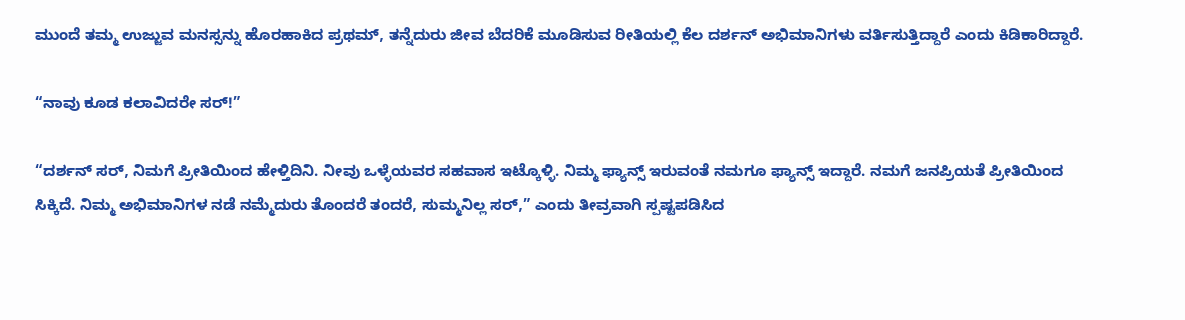ಮುಂದೆ ತಮ್ಮ ಉಜ್ಜುವ ಮನಸ್ಸನ್ನು ಹೊರಹಾಕಿದ ಪ್ರಥಮ್, ತನ್ನೆದುರು ಜೀವ ಬೆದರಿಕೆ ಮೂಡಿಸುವ ರೀತಿಯಲ್ಲಿ ಕೆಲ ದರ್ಶನ್ ಅಭಿಮಾನಿಗಳು ವರ್ತಿಸುತ್ತಿದ್ದಾರೆ ಎಂದು ಕಿಡಿಕಾರಿದ್ದಾರೆ.

“ನಾವು ಕೂಡ ಕಲಾವಿದರೇ ಸರ್!”

“ದರ್ಶನ್ ಸರ್, ನಿಮಗೆ ಪ್ರೀತಿಯಿಂದ ಹೇಳ್ತಿದಿನಿ. ನೀವು ಒಳ್ಳೆಯವರ ಸಹವಾಸ ಇಟ್ಕೊಳ್ಳಿ. ನಿಮ್ಮ ಫ್ಯಾನ್ಸ್ ಇರುವಂತೆ ನಮಗೂ ಫ್ಯಾನ್ಸ್ ಇದ್ದಾರೆ. ನಮಗೆ ಜನಪ್ರಿಯತೆ ಪ್ರೀತಿಯಿಂದ ಸಿಕ್ಕಿದೆ. ನಿಮ್ಮ ಅಭಿಮಾನಿಗಳ ನಡೆ ನಮ್ಮೆದುರು ತೊಂದರೆ ತಂದರೆ, ಸುಮ್ಮನಿಲ್ಲ ಸರ್,” ಎಂದು ತೀವ್ರವಾಗಿ ಸ್ಪಷ್ಟಪಡಿಸಿದ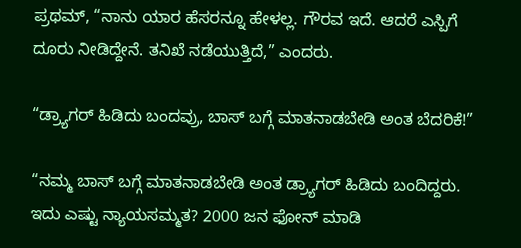ಪ್ರಥಮ್, “ನಾನು ಯಾರ ಹೆಸರನ್ನೂ ಹೇಳಲ್ಲ. ಗೌರವ ಇದೆ. ಆದರೆ ಎಸ್ಪಿಗೆ ದೂರು ನೀಡಿದ್ದೇನೆ. ತನಿಖೆ ನಡೆಯುತ್ತಿದೆ,” ಎಂದರು.

“ಡ್ರ್ಯಾಗರ್ ಹಿಡಿದು ಬಂದವ್ರು, ಬಾಸ್ ಬಗ್ಗೆ ಮಾತನಾಡಬೇಡಿ ಅಂತ ಬೆದರಿಕೆ!”

“ನಮ್ಮ ಬಾಸ್ ಬಗ್ಗೆ ಮಾತನಾಡಬೇಡಿ ಅಂತ ಡ್ರ್ಯಾಗರ್ ಹಿಡಿದು ಬಂದಿದ್ದರು. ಇದು ಎಷ್ಟು ನ್ಯಾಯಸಮ್ಮತ? 2000 ಜನ ಫೋನ್‌ ಮಾಡಿ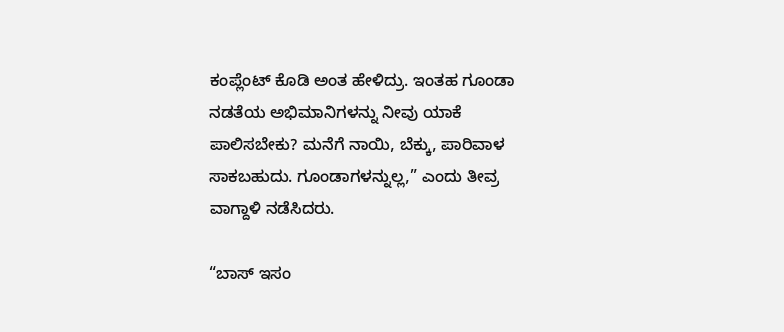ಕಂಪ್ಲೆಂಟ್‌ ಕೊಡಿ ಅಂತ ಹೇಳಿದ್ರು. ಇಂತಹ ಗೂಂಡಾ ನಡತೆಯ ಅಭಿಮಾನಿಗಳನ್ನು ನೀವು ಯಾಕೆ ಪಾಲಿಸಬೇಕು? ಮನೆಗೆ ನಾಯಿ, ಬೆಕ್ಕು, ಪಾರಿವಾಳ ಸಾಕಬಹುದು. ಗೂಂಡಾಗಳನ್ನುಲ್ಲ,” ಎಂದು ತೀವ್ರ ವಾಗ್ದಾಳಿ ನಡೆಸಿದರು.

“ಬಾಸ್ ಇಸಂ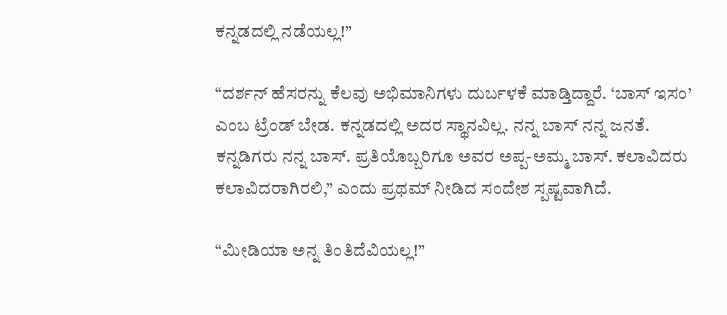ಕನ್ನಡದಲ್ಲಿ ನಡೆಯಲ್ಲ!”

“ದರ್ಶನ್ ಹೆಸರನ್ನು ಕೆಲವು ಅಭಿಮಾನಿಗಳು ದುರ್ಬಳಕೆ ಮಾಡ್ತಿದ್ದಾರೆ. ‘ಬಾಸ್ ಇಸಂ’ ಎಂಬ ಟ್ರೆಂಡ್ ಬೇಡ. ಕನ್ನಡದಲ್ಲಿ ಅದರ ಸ್ಥಾನವಿಲ್ಲ. ನನ್ನ ಬಾಸ್ ನನ್ನ ಜನತೆ. ಕನ್ನಡಿಗರು ನನ್ನ ಬಾಸ್. ಪ್ರತಿಯೊಬ್ಬರಿಗೂ ಅವರ ಅಪ್ಪ-ಅಮ್ಮ ಬಾಸ್. ಕಲಾವಿದರು ಕಲಾವಿದರಾಗಿರಲಿ,” ಎಂದು ಪ್ರಥಮ್ ನೀಡಿದ ಸಂದೇಶ ಸ್ಪಷ್ಟವಾಗಿದೆ.

“ಮೀಡಿಯಾ ಅನ್ನ ತಿಂತಿದೆವಿಯಲ್ಲ!”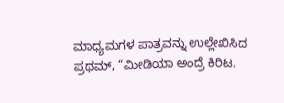ಮಾಧ್ಯಮಗಳ ಪಾತ್ರವನ್ನು ಉಲ್ಲೇಖಿಸಿದ ಪ್ರಥಮ್, “ಮೀಡಿಯಾ ಅಂದ್ರೆ ಕಿರಿಟ.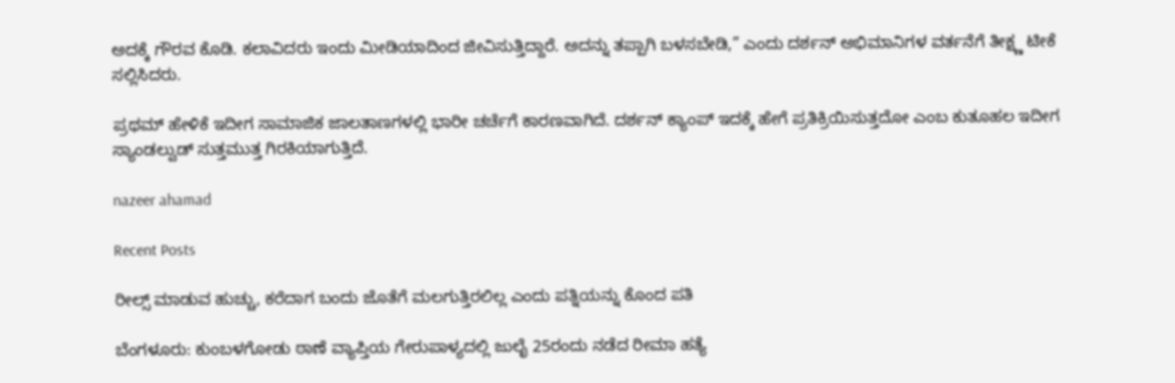ಅದಕ್ಕೆ ಗೌರವ ಕೊಡಿ. ಕಲಾವಿದರು ಇಂದು ಮೀಡಿಯಾದಿಂದ ಜೀವಿಸುತ್ತಿದ್ದಾರೆ. ಅದನ್ನು ತಪ್ಪಾಗಿ ಬಳಸಬೇಡಿ,” ಎಂದು ದರ್ಶನ್ ಅಭಿಮಾನಿಗಳ ವರ್ತನೆಗೆ ತೀಕ್ಷ್ಣ ಟೀಕೆ ಸಲ್ಲಿಸಿದರು.

ಪ್ರಥಮ್ ಹೇಳಿಕೆ ಇದೀಗ ಸಾಮಾಜಿಕ ಜಾಲತಾಣಗಳಲ್ಲಿ ಭಾರೀ ಚರ್ಚೆಗೆ ಕಾರಣವಾಗಿದೆ. ದರ್ಶನ್ ಕ್ಯಾಂಪ್ ಇದಕ್ಕೆ ಹೇಗೆ ಪ್ರತಿಕ್ರಿಯಿಸುತ್ತದೋ ಎಂಬ ಕುತೂಹಲ ಇದೀಗ ಸ್ಯಾಂಡಲ್ವುಡ್‌ ಸುತ್ತಮುತ್ತ ಗಿರಕಿಯಾಗುತ್ತಿದೆ.

nazeer ahamad

Recent Posts

ರೀಲ್ಸ್ ಮಾಡುವ ಹುಚ್ಚು, ಕರೆದಾಗ ಬಂದು ಜೊತೆಗೆ ಮಲಗುತ್ತಿರಲಿಲ್ಲ ಎಂದು ಪತ್ನಿಯನ್ನು ಕೊಂದ ಪತಿ

ಬೆಂಗಳೂರು: ಕುಂಬಳಗೋಡು ಠಾಣೆ ವ್ಯಾಪ್ತಿಯ ಗೇರುಪಾಳ್ಯದಲ್ಲಿ ಜುಲೈ 25ರಂದು ನಡೆದ ರೀಮಾ ಹತ್ಯೆ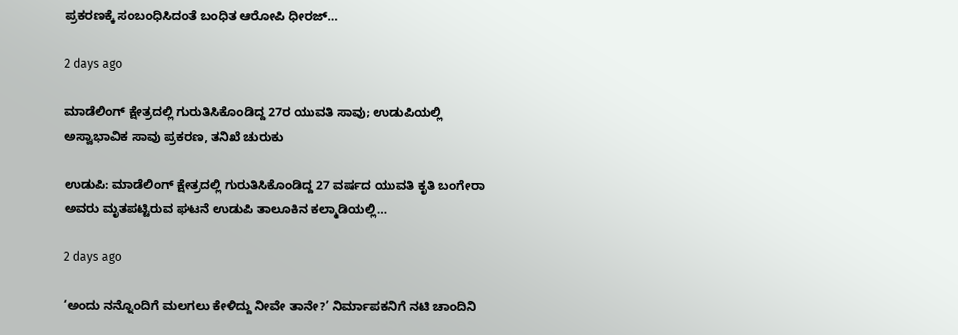ಪ್ರಕರಣಕ್ಕೆ ಸಂಬಂಧಿಸಿದಂತೆ ಬಂಧಿತ ಆರೋಪಿ ಧೀರಜ್…

2 days ago

ಮಾಡೆಲಿಂಗ್ ಕ್ಷೇತ್ರದಲ್ಲಿ ಗುರುತಿಸಿಕೊಂಡಿದ್ದ 27ರ ಯುವತಿ ಸಾವು; ಉಡುಪಿಯಲ್ಲಿ ಅಸ್ವಾಭಾವಿಕ ಸಾವು ಪ್ರಕರಣ, ತನಿಖೆ ಚುರುಕು

ಉಡುಪಿ: ಮಾಡೆಲಿಂಗ್ ಕ್ಷೇತ್ರದಲ್ಲಿ ಗುರುತಿಸಿಕೊಂಡಿದ್ದ 27 ವರ್ಷದ ಯುವತಿ ಕೃತಿ ಬಂಗೇರಾ ಅವರು ಮೃತಪಟ್ಟಿರುವ ಘಟನೆ ಉಡುಪಿ ತಾಲೂಕಿನ ಕಲ್ಮಾಡಿಯಲ್ಲಿ…

2 days ago

‘ಅಂದು ನನ್ನೊಂದಿಗೆ ಮಲಗಲು ಕೇಳಿದ್ದು ನೀವೇ ತಾನೇ?’ ನಿರ್ಮಾಪಕನಿಗೆ ನಟಿ ಚಾಂದಿನಿ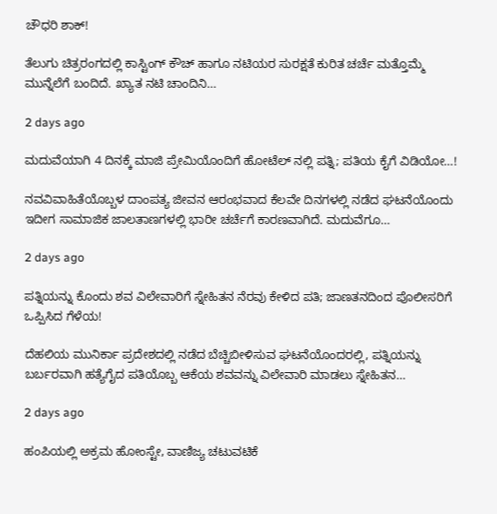ಚೌಧರಿ ಶಾಕ್!

ತೆಲುಗು ಚಿತ್ರರಂಗದಲ್ಲಿ ಕಾಸ್ಟಿಂಗ್ ಕೌಚ್ ಹಾಗೂ ನಟಿಯರ ಸುರಕ್ಷತೆ ಕುರಿತ ಚರ್ಚೆ ಮತ್ತೊಮ್ಮೆ ಮುನ್ನೆಲೆಗೆ ಬಂದಿದೆ. ಖ್ಯಾತ ನಟಿ ಚಾಂದಿನಿ…

2 days ago

ಮದುವೆಯಾಗಿ 4 ದಿನಕ್ಕೆ ಮಾಜಿ ಪ್ರೇಮಿಯೊಂದಿಗೆ ಹೋಟೆಲ್ ನಲ್ಲಿ ಪತ್ನಿ; ಪತಿಯ ಕೈಗೆ ವಿಡಿಯೋ…!

ನವವಿವಾಹಿತೆಯೊಬ್ಬಳ ದಾಂಪತ್ಯ ಜೀವನ ಆರಂಭವಾದ ಕೆಲವೇ ದಿನಗಳಲ್ಲಿ ನಡೆದ ಘಟನೆಯೊಂದು ಇದೀಗ ಸಾಮಾಜಿಕ ಜಾಲತಾಣಗಳಲ್ಲಿ ಭಾರೀ ಚರ್ಚೆಗೆ ಕಾರಣವಾಗಿದೆ. ಮದುವೆಗೂ…

2 days ago

ಪತ್ನಿಯನ್ನು ಕೊಂದು ಶವ ವಿಲೇವಾರಿಗೆ ಸ್ನೇಹಿತನ ನೆರವು ಕೇಳಿದ ಪತಿ; ಜಾಣತನದಿಂದ ಪೊಲೀಸರಿಗೆ ಒಪ್ಪಿಸಿದ ಗೆಳೆಯ!

ದೆಹಲಿಯ ಮುನಿರ್ಕಾ ಪ್ರದೇಶದಲ್ಲಿ ನಡೆದ ಬೆಚ್ಚಿಬೀಳಿಸುವ ಘಟನೆಯೊಂದರಲ್ಲಿ, ಪತ್ನಿಯನ್ನು ಬರ್ಬರವಾಗಿ ಹತ್ಯೆಗೈದ ಪತಿಯೊಬ್ಬ ಆಕೆಯ ಶವವನ್ನು ವಿಲೇವಾರಿ ಮಾಡಲು ಸ್ನೇಹಿತನ…

2 days ago

ಹಂಪಿಯಲ್ಲಿ ಅಕ್ರಮ ಹೋಂಸ್ಟೇ, ವಾಣಿಜ್ಯ ಚಟುವಟಿಕೆ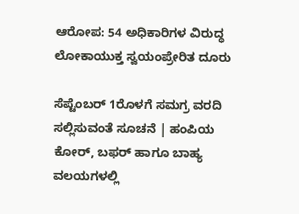ಆರೋಪ: 54 ಅಧಿಕಾರಿಗಳ ವಿರುದ್ಧ ಲೋಕಾಯುಕ್ತ ಸ್ವಯಂಪ್ರೇರಿತ ದೂರು

ಸೆಪ್ಟೆಂಬರ್ 1ರೊಳಗೆ ಸಮಗ್ರ ವರದಿ ಸಲ್ಲಿಸುವಂತೆ ಸೂಚನೆ | ಹಂಪಿಯ ಕೋರ್, ಬಫರ್ ಹಾಗೂ ಬಾಹ್ಯ ವಲಯಗಳಲ್ಲಿ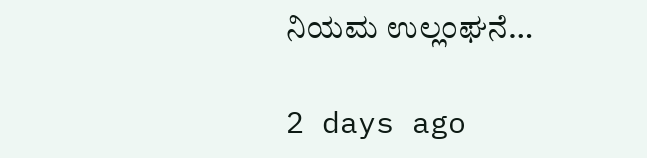ನಿಯಮ ಉಲ್ಲಂಘನೆ…

2 days ago